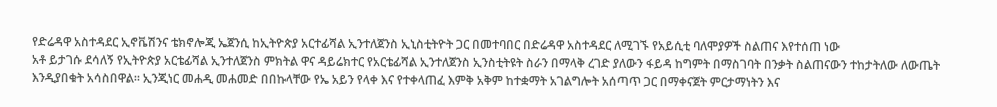የድሬዳዋ አስተዳደር ኢኖቬሽንና ቴክኖሎጂ ኤጀንሲ ከኢትዮጵያ አርተፊሻል ኢንተለጀንስ ኢኒስቲትዮት ጋር በመተባበር በድሬዳዋ አስተዳደር ለሚገኙ የአይሲቲ ባለሞያዎች ስልጠና እየተሰጠ ነው
አቶ ይታገሱ ደሳለኝ የኢትዮጵያ አርቴፊሻል ኢንተለጀንስ ምክትል ዋና ዳይሬክተር የአርቴፊሻል ኢንተለጀንስ ኢንስቲትዩት ስራን በማላቅ ረገድ ያለውን ፋይዳ ከግምት በማስገባት በንቃት ስልጠናውን ተከታትለው ለውጤት እንዲያበቁት አሳስበዋል። ኢንጂነር መሐዲ መሐመድ በበኩላቸው የኤ አይን የላቀ እና የተቀላጠፈ እምቅ አቅም ከተቋማት አገልግሎት አሰጣጥ ጋር በማቀናጀት ምርታማነትን እና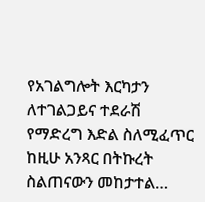የአገልግሎት እርካታን ለተገልጋይና ተደራሽ የማድረግ እድል ስለሚፈጥር ከዚሁ አንጻር በትኩረት ስልጠናውን መከታተል…